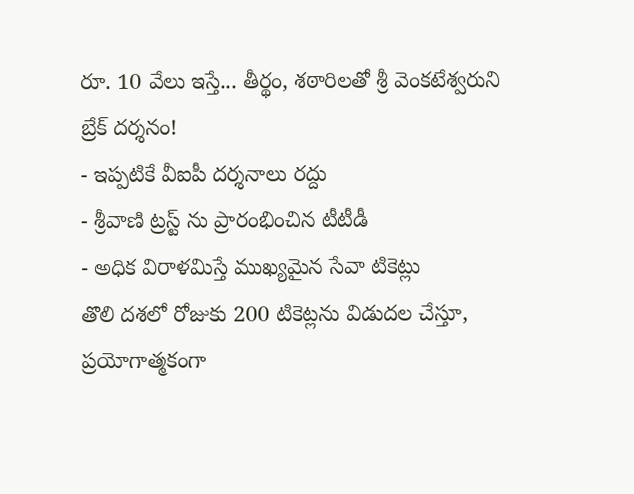రూ. 10 వేలు ఇస్తే... తీర్థం, శఠారిలతో శ్రీ వెంకటేశ్వరుని బ్రేక్ దర్శనం!
- ఇప్పటికే వీఐపీ దర్శనాలు రద్దు
- శ్రీవాణి ట్రస్ట్ ను ప్రారంభించిన టీటీడీ
- అధిక విరాళమిస్తే ముఖ్యమైన సేవా టికెట్లు
తొలి దశలో రోజుకు 200 టికెట్లను విడుదల చేస్తూ, ప్రయోగాత్మకంగా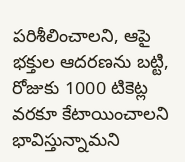పరిశీలించాలని, ఆపై భక్తుల ఆదరణను బట్టి, రోజుకు 1000 టికెట్ల వరకూ కేటాయించాలని భావిస్తున్నామని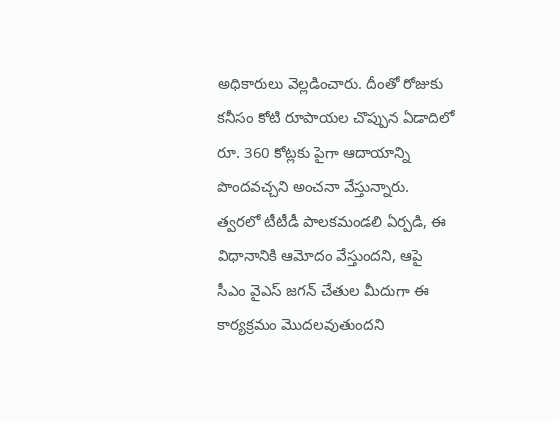అధికారులు వెల్లడించారు. దీంతో రోజుకు కనీసం కోటి రూపాయల చొప్పున ఏడాదిలో రూ. 360 కోట్లకు పైగా ఆదాయాన్ని పొందవచ్చని అంచనా వేస్తున్నారు. త్వరలో టీటీడీ పాలకమండలి ఏర్పడి, ఈ విధానానికి ఆమోదం వేస్తుందని, ఆపై సీఎం వైఎస్ జగన్ చేతుల మీదుగా ఈ కార్యక్రమం మొదలవుతుందని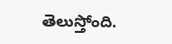తెలుస్తోంది.